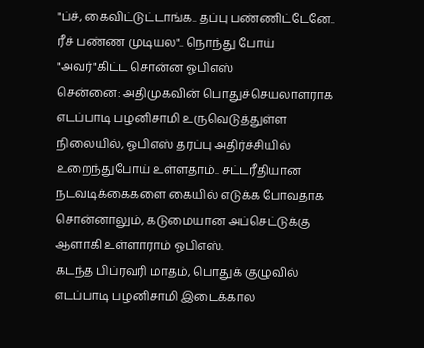"ப்ச், கைவிட்டுட்டாங்க.. தப்பு பண்ணிட்டேனே.. ரீச் பண்ண முடியல".. நொந்து போய் "அவர்"கிட்ட சொன்ன ஓபிஎஸ்
சென்னை: அதிமுகவின் பொதுச்செயலாளராக எடப்பாடி பழனிசாமி உருவெடுத்துள்ள நிலையில், ஓபிஎஸ் தரப்பு அதிர்ச்சியில் உறைந்துபோய் உள்ளதாம்.. சட்டரீதியான நடவடிக்கைகளை கையில் எடுக்க போவதாக சொன்னாலும், கடுமையான அப்செட்டுக்கு ஆளாகி உள்ளாராம் ஓபிஎஸ்.
கடந்த பிப்ரவரி மாதம், பொதுக் குழுவில் எடப்பாடி பழனிசாமி இடைக்கால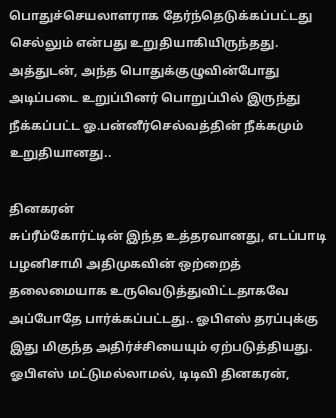பொதுச்செயலாளராக தேர்ந்தெடுக்கப்பட்டது செல்லும் என்பது உறுதியாகியிருந்தது.
அத்துடன், அந்த பொதுக்குழுவின்போது அடிப்படை உறுப்பினர் பொறுப்பில் இருந்து நீக்கப்பட்ட ஓ.பன்னீர்செல்வத்தின் நீக்கமும் உறுதியானது..

தினகரன்
சுப்ரீம்கோர்ட்டின் இந்த உத்தரவானது, எடப்பாடி பழனிசாமி அதிமுகவின் ஒற்றைத் தலைமையாக உருவெடுத்துவிட்டதாகவே அப்போதே பார்க்கப்பட்டது.. ஓபிஎஸ் தரப்புக்கு இது மிகுந்த அதிர்ச்சியையும் ஏற்படுத்தியது. ஓபிஎஸ் மட்டுமல்லாமல், டிடிவி தினகரன்,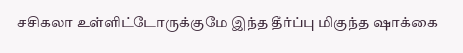சசிகலா உள்ளிட்டோருக்குமே இந்த தீர்ப்பு மிகுந்த ஷாக்கை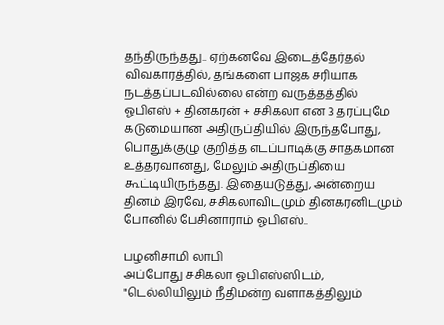தந்திருந்தது.. ஏற்கனவே இடைத்தேர்தல் விவகாரத்தில், தங்களை பாஜக சரியாக நடத்தப்படவில்லை என்ற வருத்தத்தில் ஓபிஎஸ் + தினகரன் + சசிகலா என 3 தரப்புமே கடுமையான அதிருப்தியில் இருந்தபோது, பொதுக்குழு குறித்த எடப்பாடிக்கு சாதகமான உத்தரவானது, மேலும் அதிருப்தியை கூட்டியிருந்தது. இதையடுத்து, அன்றைய தினம் இரவே, சசிகலாவிடமும் தினகரனிடமும் போனில் பேசினாராம் ஓபிஎஸ்..

பழனிசாமி லாபி
அப்போது சசிகலா ஓபிஎஸ்ஸிடம், "டெல்லியிலும் நீதிமன்ற வளாகத்திலும்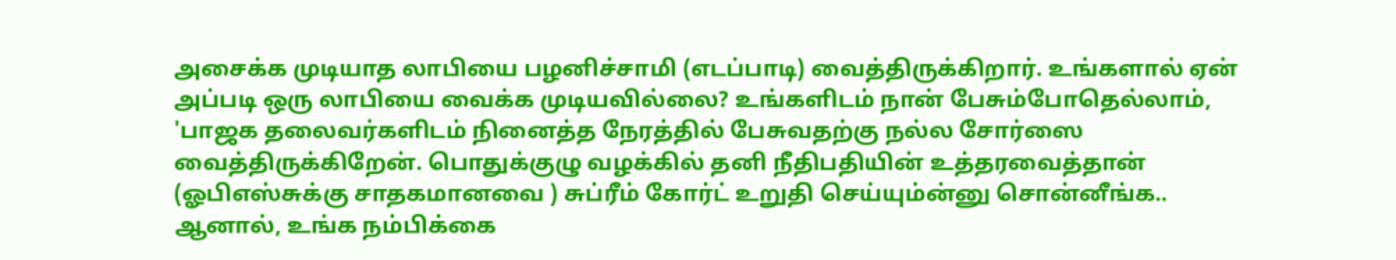அசைக்க முடியாத லாபியை பழனிச்சாமி (எடப்பாடி) வைத்திருக்கிறார். உங்களால் ஏன் அப்படி ஒரு லாபியை வைக்க முடியவில்லை? உங்களிடம் நான் பேசும்போதெல்லாம், 'பாஜக தலைவர்களிடம் நினைத்த நேரத்தில் பேசுவதற்கு நல்ல சோர்ஸை வைத்திருக்கிறேன். பொதுக்குழு வழக்கில் தனி நீதிபதியின் உத்தரவைத்தான் (ஓபிஎஸ்சுக்கு சாதகமானவை ) சுப்ரீம் கோர்ட் உறுதி செய்யும்ன்னு சொன்னீங்க.. ஆனால், உங்க நம்பிக்கை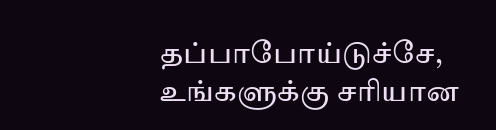தப்பாபோய்டுச்சே, உங்களுக்கு சரியான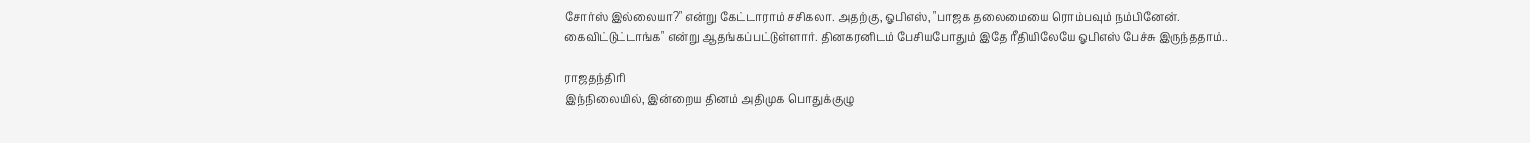சோர்ஸ் இல்லையா?" என்று கேட்டாராம் சசிகலா. அதற்கு, ஓபிஎஸ், "பாஜக தலைமையை ரொம்பவும் நம்பினேன். கைவிட்டுட்டாங்க" என்று ஆதங்கப்பட்டுள்ளார். தினகரனிடம் பேசியபோதும் இதே ரீதியிலேயே ஓபிஎஸ் பேச்சு இருந்ததாம்..

ராஜதந்திரி
இந்நிலையில், இன்றைய தினம் அதிமுக பொதுக்குழு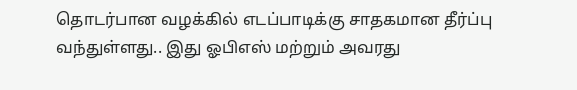தொடர்பான வழக்கில் எடப்பாடிக்கு சாதகமான தீர்ப்பு வந்துள்ளது.. இது ஓபிஎஸ் மற்றும் அவரது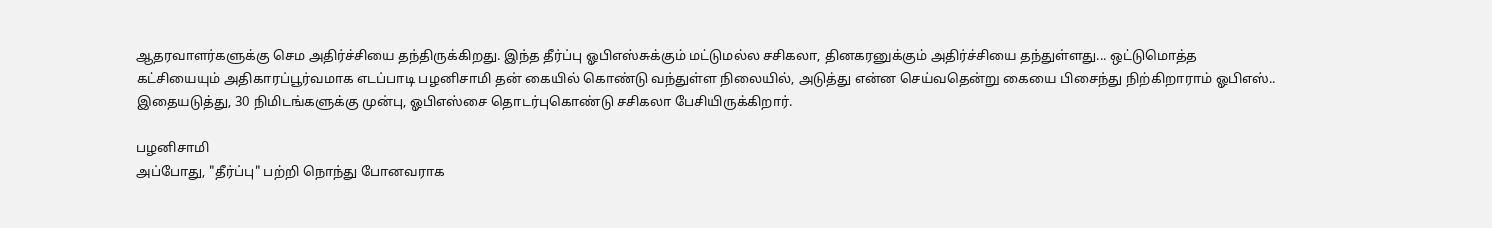ஆதரவாளர்களுக்கு செம அதிர்ச்சியை தந்திருக்கிறது. இந்த தீர்ப்பு ஓபிஎஸ்சுக்கும் மட்டுமல்ல சசிகலா, தினகரனுக்கும் அதிர்ச்சியை தந்துள்ளது... ஒட்டுமொத்த கட்சியையும் அதிகாரப்பூர்வமாக எடப்பாடி பழனிசாமி தன் கையில் கொண்டு வந்துள்ள நிலையில், அடுத்து என்ன செய்வதென்று கையை பிசைந்து நிற்கிறாராம் ஓபிஎஸ்.. இதையடுத்து, 30 நிமிடங்களுக்கு முன்பு, ஓபிஎஸ்சை தொடர்புகொண்டு சசிகலா பேசியிருக்கிறார்.

பழனிசாமி
அப்போது, "தீர்ப்பு" பற்றி நொந்து போனவராக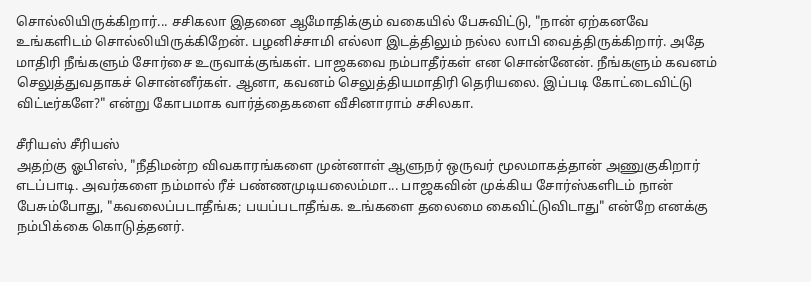சொல்லியிருக்கிறார்... சசிகலா இதனை ஆமோதிக்கும் வகையில் பேசுவிட்டு, "நான் ஏற்கனவே உங்களிடம் சொல்லியிருக்கிறேன். பழனிச்சாமி எல்லா இடத்திலும் நல்ல லாபி வைத்திருக்கிறார். அதே மாதிரி நீங்களும் சோர்சை உருவாக்குங்கள். பாஜகவை நம்பாதீர்கள் என சொன்னேன். நீங்களும் கவனம் செலுத்துவதாகச் சொன்னீர்கள். ஆனா, கவனம் செலுத்தியமாதிரி தெரியலை. இப்படி கோட்டைவிட்டு விட்டீர்களே?" என்று கோபமாக வார்த்தைகளை வீசினாராம் சசிலகா.

சீரியஸ் சீரியஸ்
அதற்கு ஓபிஎஸ், "நீதிமன்ற விவகாரங்களை முன்னாள் ஆளுநர் ஒருவர் மூலமாகத்தான் அணுகுகிறார் எடப்பாடி. அவர்களை நம்மால் ரீச் பண்ணமுடியலைம்மா... பாஜகவின் முக்கிய சோர்ஸ்களிடம் நான் பேசும்போது, "கவலைப்படாதீங்க; பயப்படாதீங்க. உங்களை தலைமை கைவிட்டுவிடாது" என்றே எனக்கு நம்பிக்கை கொடுத்தனர்.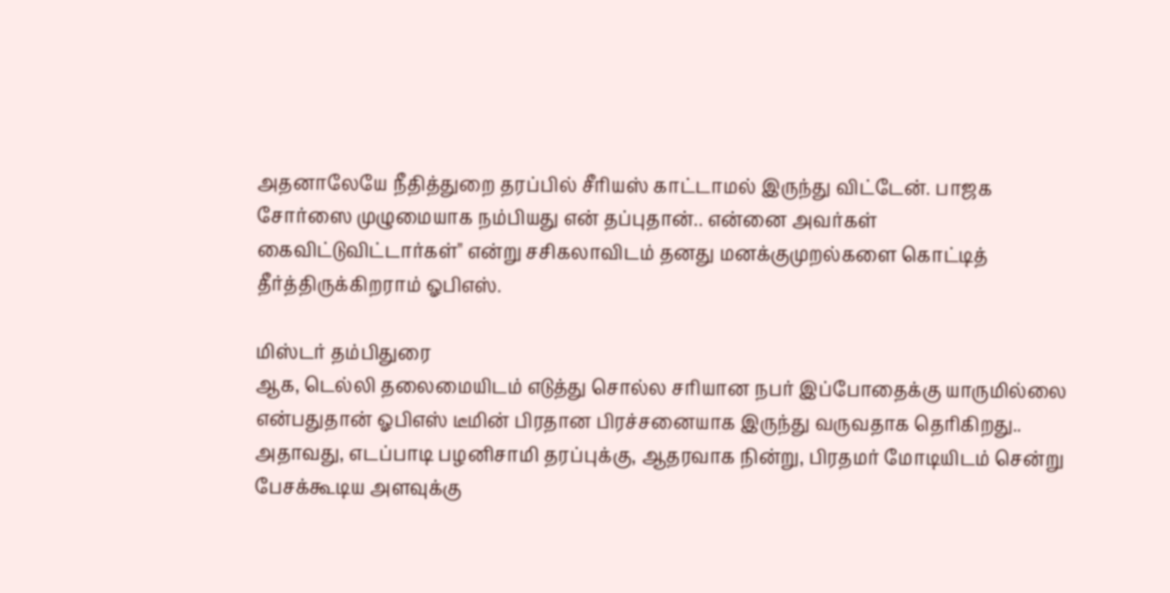அதனாலேயே நீதித்துறை தரப்பில் சீரியஸ் காட்டாமல் இருந்து விட்டேன். பாஜக சோர்ஸை முழுமையாக நம்பியது என் தப்புதான்.. என்னை அவர்கள் கைவிட்டுவிட்டார்கள்" என்று சசிகலாவிடம் தனது மனக்குமுறல்களை கொட்டித் தீர்த்திருக்கிறராம் ஓபிஎஸ்.

மிஸ்டர் தம்பிதுரை
ஆக, டெல்லி தலைமையிடம் எடுத்து சொல்ல சரியான நபர் இப்போதைக்கு யாருமில்லை என்பதுதான் ஓபிஎஸ் டீமின் பிரதான பிரச்சனையாக இருந்து வருவதாக தெரிகிறது.. அதாவது, எடப்பாடி பழனிசாமி தரப்புக்கு, ஆதரவாக நின்று, பிரதமர் மோடியிடம் சென்று பேசக்கூடிய அளவுக்கு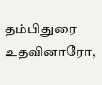தம்பிதுரை உதவினாரோ,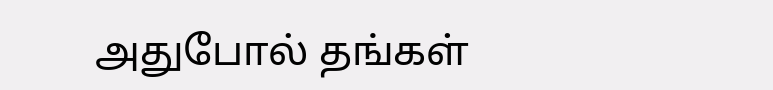அதுபோல் தங்கள்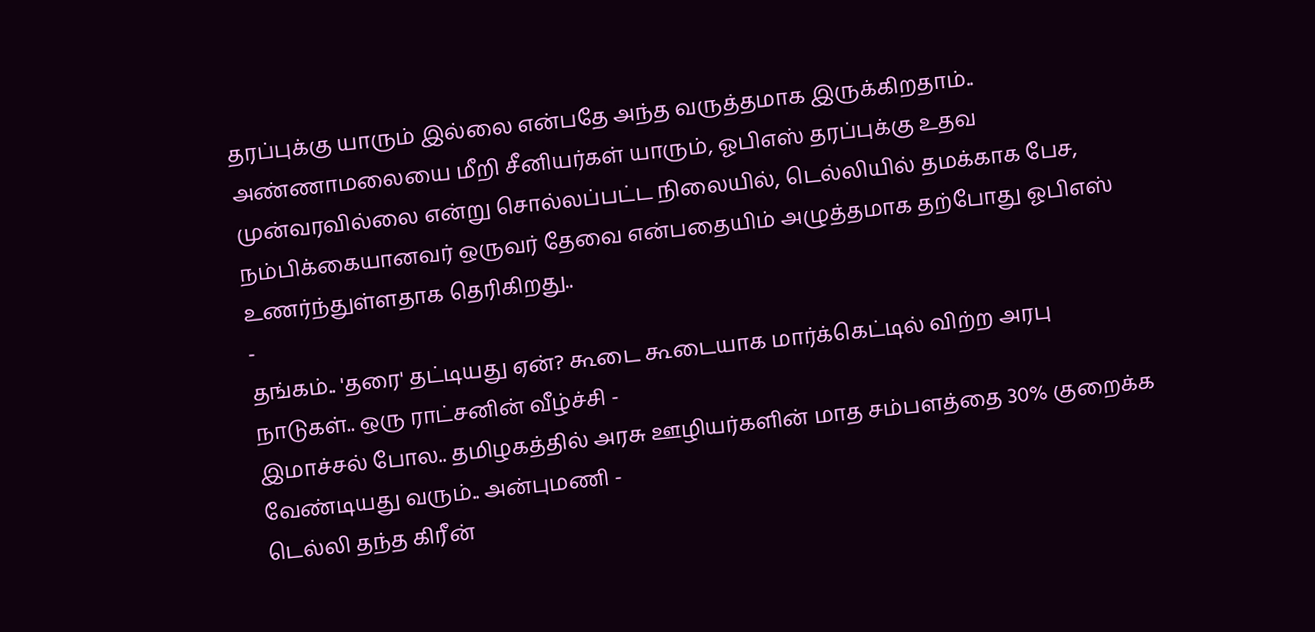தரப்புக்கு யாரும் இல்லை என்பதே அந்த வருத்தமாக இருக்கிறதாம்.. அண்ணாமலையை மீறி சீனியர்கள் யாரும், ஓபிஎஸ் தரப்புக்கு உதவ முன்வரவில்லை என்று சொல்லப்பட்ட நிலையில், டெல்லியில் தமக்காக பேச, நம்பிக்கையானவர் ஒருவர் தேவை என்பதையிம் அழுத்தமாக தற்போது ஓபிஎஸ் உணர்ந்துள்ளதாக தெரிகிறது..
-
தங்கம்.. 'தரை' தட்டியது ஏன்? கூடை கூடையாக மார்க்கெட்டில் விற்ற அரபு நாடுகள்.. ஒரு ராட்சனின் வீழ்ச்சி -
இமாச்சல் போல.. தமிழகத்தில் அரசு ஊழியர்களின் மாத சம்பளத்தை 30% குறைக்க வேண்டியது வரும்.. அன்புமணி -
டெல்லி தந்த கிரீன்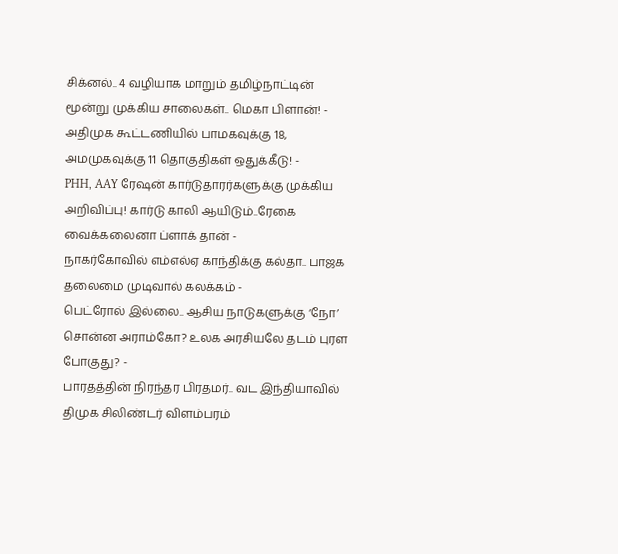சிக்னல்.. 4 வழியாக மாறும் தமிழ்நாட்டின் மூன்று முக்கிய சாலைகள்.. மெகா பிளான்! -
அதிமுக கூட்டணியில் பாமகவுக்கு 18, அமமுகவுக்கு 11 தொகுதிகள் ஒதுக்கீடு! -
PHH, AAY ரேஷன் கார்டுதாரர்களுக்கு முக்கிய அறிவிப்பு! கார்டு காலி ஆயிடும்..ரேகை வைக்கலைனா ப்ளாக் தான் -
நாகர்கோவில் எம்எல்ஏ காந்திக்கு கல்தா.. பாஜக தலைமை முடிவால் கலக்கம் -
பெட்ரோல் இல்லை.. ஆசிய நாடுகளுக்கு ‘நோ’ சொன்ன அராம்கோ? உலக அரசியலே தடம் புரள போகுது? -
பாரதத்தின் நிரந்தர பிரதமர்.. வட இந்தியாவில் திமுக சிலிண்டர் விளம்பரம்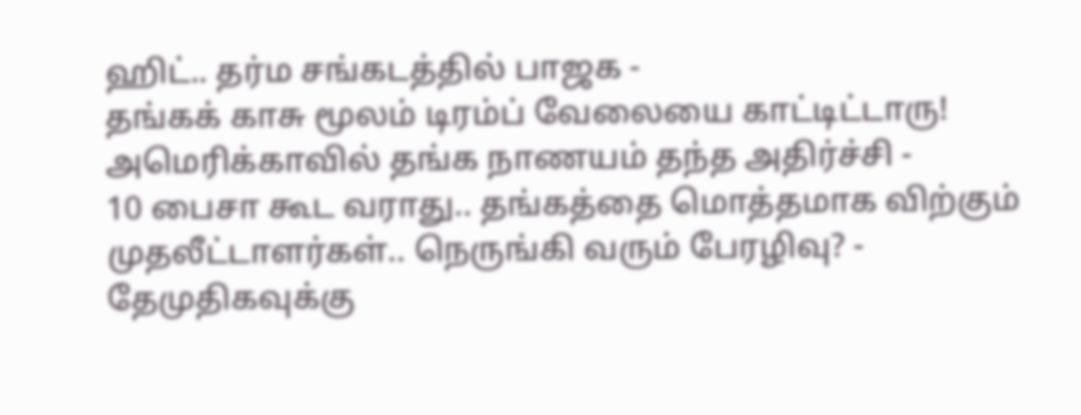ஹிட்.. தர்ம சங்கடத்தில் பாஜக -
தங்கக் காசு மூலம் டிரம்ப் வேலையை காட்டிட்டாரு! அமெரிக்காவில் தங்க நாணயம் தந்த அதிர்ச்சி -
10 பைசா கூட வராது.. தங்கத்தை மொத்தமாக விற்கும் முதலீட்டாளர்கள்.. நெருங்கி வரும் பேரழிவு? -
தேமுதிகவுக்கு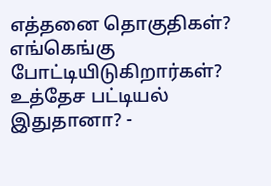எத்தனை தொகுதிகள்? எங்கெங்கு போட்டியிடுகிறார்கள்? உத்தேச பட்டியல் இதுதானா? -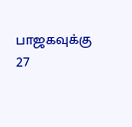பாஜகவுக்கு 27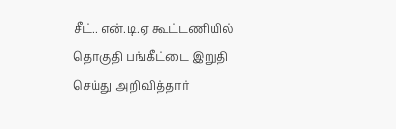சீட்.. என்.டி.ஏ கூட்டணியில் தொகுதி பங்கீட்டை இறுதி செய்து அறிவித்தார்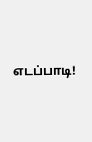எடப்பாடி!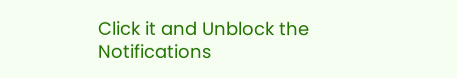Click it and Unblock the Notifications